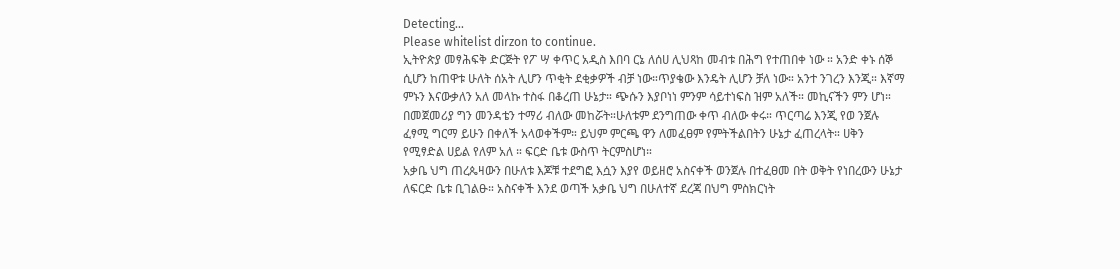Detecting...
Please whitelist dirzon to continue.
ኢትዮጵያ መፃሕፍቅ ድርጅት የፖ ሣ ቀጥር አዲስ እበባ ርኔ ለሰሀ ሊህጻከ መብቱ በሕግ የተጠበቀ ነው ። አንድ ቀኑ ሰኞ ሲሆን ከጠዋቱ ሁለት ሰአት ሊሆን ጥቂት ደቂቃዎች ብቻ ነው።ጥያቄው እንዴት ሊሆን ቻለ ነው። አንተ ንገረን እንጂ። እኛማ ምኑን እናውቃለን አለ መላኩ ተስፋ በቆረጠ ሁኔታ። ጭሱን እያቦነነ ምንም ሳይተነፍስ ዝም አለች። መኪናችን ምን ሆነ። በመጀመሪያ ግን መንዳቴን ተማሪ ብለው መከሯት።ሁለቱም ደንግጠው ቀጥ ብለው ቀሩ። ጥርጣሬ እንጂ የወ ንጀሉ ፈፃሚ ግርማ ይሁን በቀለች አላወቀችም። ይህም ምርጫ ዋን ለመፈፀም የምትችልበትን ሁኔታ ፈጠረላት። ሀቅን የሚፃድል ሀይል የለም አለ ። ፍርድ ቤቱ ውስጥ ትርምስሆነ።
አቃቤ ህግ ጠረጴዛውን በሁለቱ እጆቹ ተደግፎ እሷን እያየ ወይዘሮ አስናቀች ወንጀሉ በተፈፀመ በት ወቅት የነበረውን ሁኔታ ለፍርድ ቤቱ ቢገልፁ። አስናቀች እንደ ወጣች አቃቤ ህግ በሁለተኛ ደረጃ በህግ ምስክርነት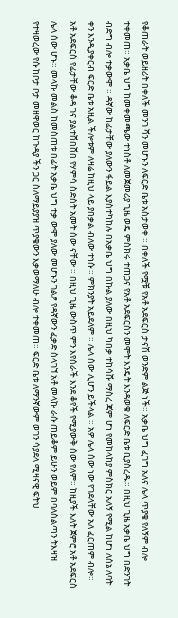የቆጠራት ወይዘሪት በቀለች መንገ ሻን መሆኑን ለፍርድ ቤቱ አስታወቀ ። በቀለች የሟቹ የአቶ አደፍርስ ታናሽ ወንድም ልጅ ነች። አቃቤ ህግ ፈገግ አለና ሌላ ጥያቄ የለኝም ብሎ ተቀመጠ። አቃቤ ህግ ከመቀመጫው ተነስቶ ለመጀመሪያ ጊዜ ወዴ ምስክሩ ተጠጋና የአቶ አደፍርስን መሞት እንዴት እንዳወቁ ለፍርድ ቤቱ ቢያስረዱ። በዚህ ጊዜ አቃቤ ህግ በድንገት ብድግ ብሎ ተቃውሞ ። ዳኛው ከፊታቸው ያለውን ፋይል እያስተካከሉ በአቃቤ ህግ በኩል ያለው በዚህ ካበቃ ተከሳሹ ማስረ ጃም ሆነ የመከላከያ ምስክር አለኝ የሚል ከሆነ ለሰኔ ለባት ቀን እንዲያቀርብ ፍርድ ቤቱ አዚል ችሎቱም ለዛሬ ከዚህ ላይ ያበቃል ብለው ተነሱ ። ምክንያት አይደለም ። ሌላ ሰው ሊሆን ይችላል ። አዎ ሌላ ሰው ነው የገደላቸው አለ ፈርጠም ብሎ። አቶ አደፍርስ የፊታቸው ቆዳ ገና ያልተሸበሸበ የሃምሳ ስድስት አመት ሰው ናቸው ። በዚህ ጊዜ ውስጥ ምን እየሰራች እንደ ቆየች የሚያውቅ ሰው የለም። ከዚያች እለት ጀምሮ አቶ አደፍርስ ሌላ ሰው ሆኑ። መላኩ መልስ ከመስጠቱ በፊት አቃቤ ህግ ተቃ ውሞ ያለው መሆኑን ገልፆ የዳኛውን ፈቃድ ስላገኘ አቶ መላኩ ራሱ ጠይቆም ይሁን ወይም በባለስልጣን ትእዛዝ የተዛወረው የሱ ከቦታ ቦታ መዘዋወር ከጉዳያ ችን ጋር ስለማይያያዝ ጥያቄውን እቃወማለሁ ብሎ ተቀመጠ። ፍርድ ቤቱ ለማንኛውም ወገን ሳያደላ ሚዛናዊ ፍትህ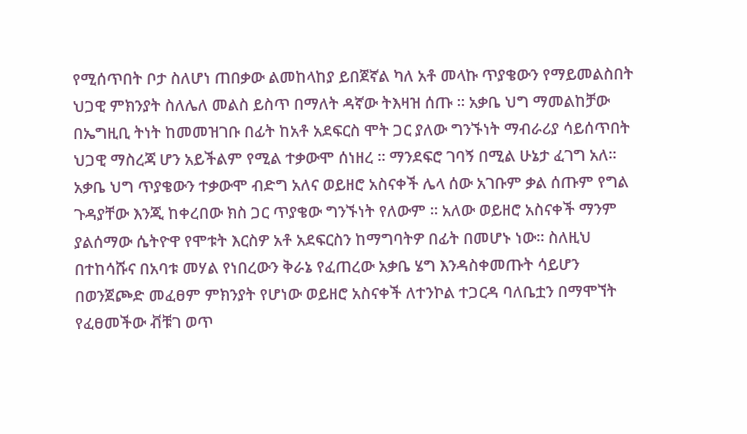የሚሰጥበት ቦታ ስለሆነ ጠበቃው ልመከላከያ ይበጀኛል ካለ አቶ መላኩ ጥያቄውን የማይመልስበት ህጋዊ ምክንያት ስለሌለ መልስ ይስጥ በማለት ዳኛው ትእዛዝ ሰጡ ። አቃቤ ህግ ማመልከቻው በኤግዚቢ ትነት ከመመዝገቡ በፊት ከአቶ አደፍርስ ሞት ጋር ያለው ግንኙነት ማብራሪያ ሳይሰጥበት ህጋዊ ማስረጃ ሆን አይችልም የሚል ተቃውሞ ሰነዘረ ። ማንደፍሮ ገባኝ በሚል ሁኔታ ፈገግ አለ። አቃቤ ህግ ጥያቄውን ተቃውሞ ብድግ አለና ወይዘሮ አስናቀች ሌላ ሰው አገቡም ቃል ሰጡም የግል ጉዳያቸው እንጂ ከቀረበው ክስ ጋር ጥያቄው ግንኙነት የለውም ። አለው ወይዘሮ አስናቀች ማንም ያልሰማው ሴትዮዋ የሞቱት እርስዎ አቶ አደፍርስን ከማግባትዎ በፊት በመሆኑ ነው። ስለዚህ በተከሳሹና በአባቱ መሃል የነበረውን ቅራኔ የፈጠረው አቃቤ ሄግ እንዳስቀመጡት ሳይሆን በወንጀጮድ መፈፀም ምክንያት የሆነው ወይዘሮ አስናቀች ለተንኮል ተጋርዳ ባለቤቷን በማሞኘት የፈፀመችው ቭቹገ ወጥ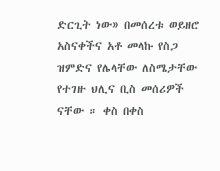ድርጊት ነው» በመሰረቱ ወይዘሮ አስናቀችና አቶ መላኩ የስጋ ዝምድና የሌላቸው ለስሜታቸው የተገዙ ህሊና ቢስ መሰሪዎች ናቸው ። ቀስ በቀስ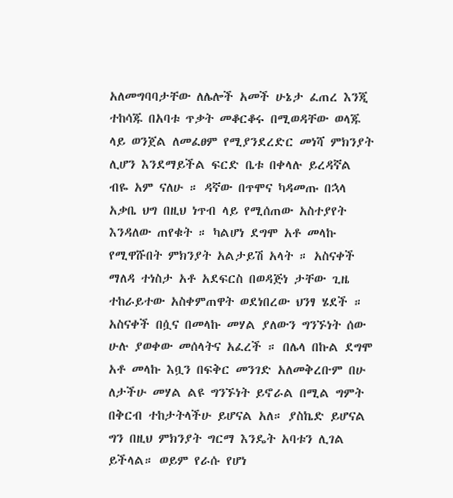አለመግባባታቸው ለሌሎች አመች ሁኔታ ፈጠረ እንጂ ተከሳጁ በአባቱ ጥቃት መቆርቆሩ በሚወዳቸው ወላጁ ላይ ወንጀል ለመፈፀም የሚያንደረድር መነሻ ምክንያት ሊሆን እንደማይችል ፍርድ ቤቱ በቀላሉ ይረዳኛል ብዬ አም ናለሁ ። ዳኛው በጥሞና ካዳመጡ በኋላ አቃቤ ህግ በዚህ ነጥብ ላይ የሚሰጠው አስተያየት እንዳለው ጠየቁት ። ካልሆነ ደግሞ አቶ መላኩ የሚዋሹበት ምክንያት አልታይሽ አላት ። አስናቀች ማለዳ ተነስታ አቶ አደፍርስ በወዳጅነ ታቸው ጊዜ ተከራይተው አስቀምጠዋት ወደነበረው ህንፃ ሄደች ። አስናቀች በሷና በመላኩ መሃል ያለውን ግንኙነት ሰው ሁሉ ያወቀው መሰላትና አፈረች ። በሌላ በኩል ደግሞ አቶ መላኩ እቧን በፍቅር መንገድ አለመቅረቡም በሁ ለታችሁ መሃል ልዩ ግንኙነት ይኖራል በሚል ግምት በቅርብ ተከታትላችሁ ይሆናል አለ። ያስኬድ ይሆናል ግን በዚህ ምክንያት ግርማ እንዴት አባቱን ሊገል ይችላል። ወይም የራሱ የሆነ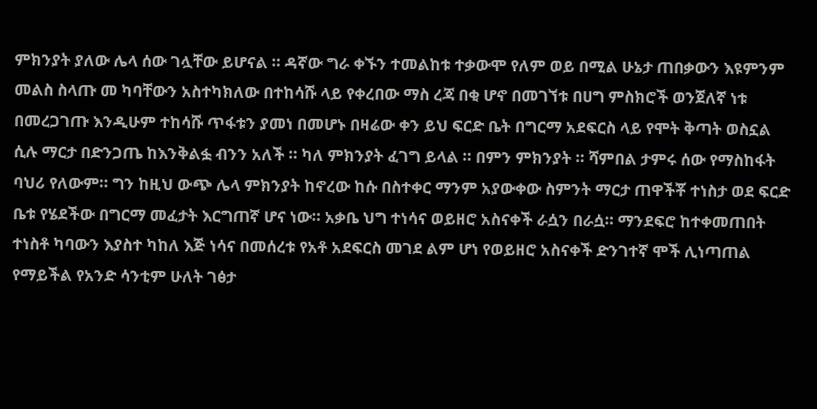ምክንያት ያለው ሌላ ሰው ገሏቸው ይሆናል ። ዳኛው ግራ ቀኙን ተመልከቱ ተቃውሞ የለም ወይ በሚል ሁኔታ ጠበቃውን እዩምንም መልስ ስላጡ መ ካባቸውን አስተካክለው በተከሳሹ ላይ የቀረበው ማስ ረጃ በቂ ሆኖ በመገኘቱ በሀግ ምስክሮች ወንጀለኛ ነቱ በመረጋገጡ እንዲሁም ተከሳሹ ጥፋቱን ያመነ በመሆኑ በዛሬው ቀን ይህ ፍርድ ቤት በግርማ አደፍርስ ላይ የሞት ቅጣት ወስኗል ሲሉ ማርታ በድንጋጤ ከእንቅልፏ ብንን አለች ። ካለ ምክንያት ፈገግ ይላል ። በምን ምክንያት ። ሻምበል ታምሩ ሰው የማስከፋት ባህሪ የለውም። ግን ከዚህ ውጭ ሌላ ምክንያት ከኖረው ከሱ በስተቀር ማንም አያውቀው ስምንት ማርታ ጠዋችቾ ተነስታ ወደ ፍርድ ቤቱ የሄደችው በግርማ መፈታት እርግጠኛ ሆና ነው። አቃቤ ህግ ተነሳና ወይዘሮ አስናቀች ራሷን በራሷ። ማንደፍሮ ከተቀመጠበት ተነስቶ ካባውን እያስተ ካከለ እጅ ነሳና በመሰረቱ የአቶ አደፍርስ መገደ ልም ሆነ የወይዘሮ አስናቀች ድንገተኛ ሞች ሊነጣጠል የማይችል የአንድ ሳንቲም ሁለት ገፅታ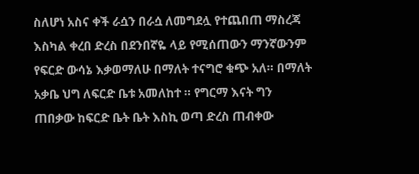ስለሆነ አስና ቀች ራሷን በራሷ ለመግደሏ የተጨበጠ ማስረጃ እስካል ቀረበ ድረስ በደንበኛዬ ላይ የሚሰጠውን ማንኛውንም የፍርድ ውሳኔ እቃወማለሁ በማለት ተናግሮ ቁጭ አለ። በማለት አቃቤ ህግ ለፍርድ ቤቱ አመለከተ ። የግርማ እናት ግን ጠበቃው ከፍርድ ቤት ቤት እስኪ ወጣ ድረስ ጠብቀው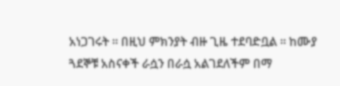አነጋገሩት ። በዚህ ምክንያት ብዙ ጊዜ ተደባድቧል ። ከሙያ ጓደኞቹ አስናቀች ራሷን በራሷ አልገደለችም በማ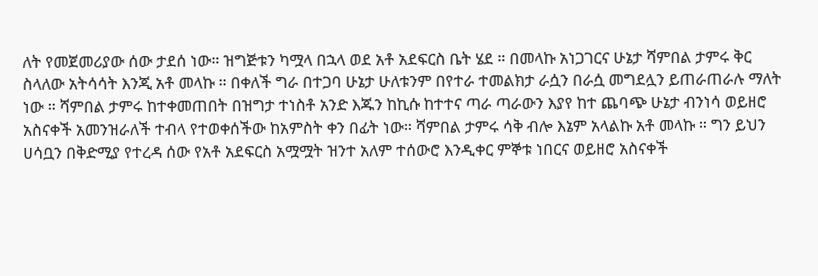ለት የመጀመሪያው ሰው ታደሰ ነው። ዝግጅቱን ካሟላ በኋላ ወደ አቶ አደፍርስ ቤት ሄደ ። በመላኩ አነጋገርና ሁኔታ ሻምበል ታምሩ ቅር ስላለው አትሳሳት እንጂ አቶ መላኩ ። በቀለች ግራ በተጋባ ሁኔታ ሁለቱንም በየተራ ተመልክታ ራሷን በራሷ መግደሏን ይጠራጠራሉ ማለት ነው ። ሻምበል ታምሩ ከተቀመጠበት በዝግታ ተነስቶ አንድ እጁን ከኪሱ ከተተና ጣራ ጣራውን እያየ ከተ ጨባጭ ሁኔታ ብንነሳ ወይዘሮ አስናቀች አመንዝራለች ተብላ የተወቀሰችው ከአምስት ቀን በፊት ነው። ሻምበል ታምሩ ሳቅ ብሎ እኔም አላልኩ አቶ መላኩ ። ግን ይህን ሀሳቧን በቅድሚያ የተረዳ ሰው የአቶ አደፍርስ አሟሟት ዝንተ አለም ተሰውሮ እንዲቀር ምኞቱ ነበርና ወይዘሮ አስናቀች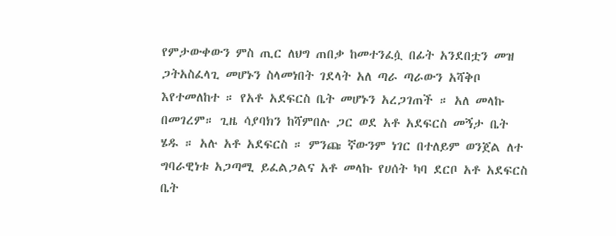የምታውቀውን ምስ ጢር ለህግ ጠበቃ ከመተንፈሷ በፊት አንደበቷን መዝ ጋትአስፈላጊ መሆኑን ስላመነበት ገደላት አለ ጣራ ጣራውን አሻቅቦ እየተመለከተ ። የአቶ አደፍርስ ቤት መሆኑን አረጋገጠች ። አለ መላኩ በመገረም። ጊዜ ሳያባክን ከሻምበሉ ጋር ወደ አቶ አደፍርስ መኝታ ቤት ሄዱ ። አሉ አቶ አደፍርስ ። ምንጩ ኛውንም ነገር በተለይም ወንጀል ለተ ግባራዊነቱ አጋጣሚ ይፈልጋልና አቶ መላኩ የሀሰት ካባ ደርቦ አቶ አደፍርስ ቤት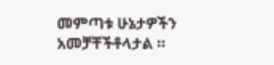መምጣቱ ሁኔታዎችን አመቻቸችቶላታል ።